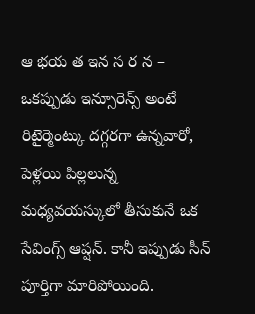ఆ భయ త ఇన స ర న – ఒకప్పుడు ఇన్సూరెన్స్ అంటే రిటైర్మెంట్కు దగ్గరగా ఉన్నవారో, పెళ్లయి పిల్లలున్న మధ్యవయస్కులో తీసుకునే ఒక సేవింగ్స్ ఆప్షన్. కానీ ఇప్పుడు సీన్ పూర్తిగా మారిపోయింది.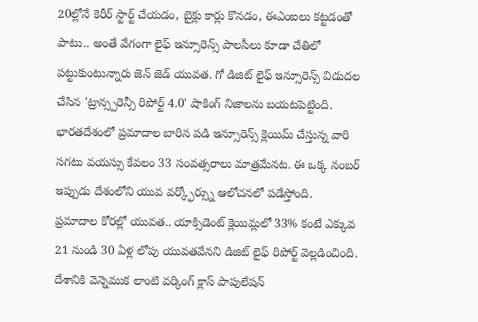20ల్లోనే కెరీర్ స్టార్ట్ చేయడం, బైక్లు కార్లు కొనడం, ఈఎంఐలు కట్టడంతో పాటు.. అంతే వేగంగా లైఫ్ ఇన్సూరెన్స్ పాలసీలు కూడా చేతిలో పట్టుకుంటున్నారు జెన్ జెడ్ యువత. గో డిజిట్ లైఫ్ ఇన్సూరెన్స్ విడుదల చేసిన 'ట్రాన్స్పరెన్సీ రిపోర్ట్ 4.0' షాకింగ్ నిజాలను బయటపెట్టింది. భారతదేశంలో ప్రమాదాల బారిన పడి ఇన్సూరెన్స్ క్లెయిమ్ చేస్తున్న వారి సగటు వయస్సు కేవలం 33 సంవత్సరాలు మాత్రమేనట. ఈ ఒక్క నంబర్ ఇప్పుడు దేశంలోని యువ వర్క్ఫోర్స్ను ఆలోచనలో పడేస్తోంది.
ప్రమాదాల కోరల్లో యువత.. యాక్సిడెంట్ క్లెయిమ్లలో 33% కంటే ఎక్కువ 21 నుండి 30 ఏళ్ల లోపు యువతవేనని డిజిట్ లైఫ్ రిపోర్ట్ వెల్లడించింది. దేశానికి వెన్నెముక లాంటి వర్కింగ్ క్లాస్ పాపులేషన్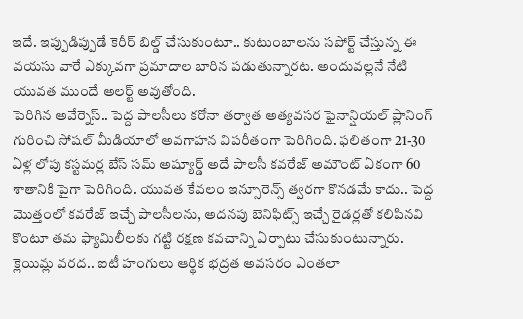ఇదే. ఇప్పుడిప్పుడే కెరీర్ బిల్డ్ చేసుకుంటూ.. కుటుంబాలను సపోర్ట్ చేస్తున్న ఈ వయసు వారే ఎక్కువగా ప్రమాదాల బారిన పడుతున్నారట. అందువల్లనే నేటి యువత ముందే అలర్ట్ అవుతోంది.
పెరిగిన అవేర్నెస్.. పెద్ద పాలసీలు కరోనా తర్వాత అత్యవసర ఫైనాన్షియల్ ప్లానింగ్ గురించి సోషల్ మీడియాలో అవగాహన విపరీతంగా పెరిగింది. ఫలితంగా 21-30 ఏళ్ల లోపు కస్టమర్ల బేస్ సమ్ అష్యూర్డ్ అదే పాలసీ కవరేజ్ అమౌంట్ ఏకంగా 60 శాతానికి పైగా పెరిగింది. యువత కేవలం ఇన్సూరెన్స్ త్వరగా కొనడమే కాదు.. పెద్ద మొత్తంలో కవరేజ్ ఇచ్చే పాలసీలను, అదనపు బెనిఫిట్స్ ఇచ్చే రైడర్లతో కలిపినవి కొంటూ తమ ఫ్యామిలీలకు గట్టి రక్షణ కవచాన్ని ఏర్పాటు చేసుకుంటున్నారు.
క్లెయిమ్ల వరద.. ఐటీ హంగులు ఆర్థిక భద్రత అవసరం ఎంతలా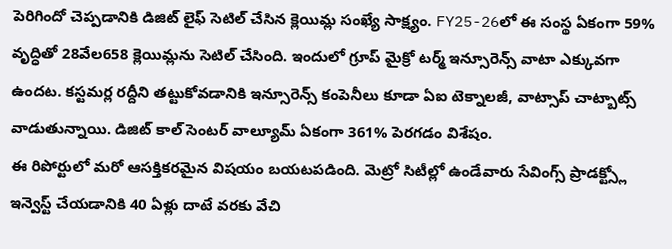పెరిగిందో చెప్పడానికి డిజిట్ లైఫ్ సెటిల్ చేసిన క్లెయిమ్ల సంఖ్యే సాక్ష్యం. FY25-26లో ఈ సంస్థ ఏకంగా 59% వృద్ధితో 28వేల658 క్లెయిమ్లను సెటిల్ చేసింది. ఇందులో గ్రూప్ మైక్రో టర్మ్ ఇన్సూరెన్స్ వాటా ఎక్కువగా ఉందట. కస్టమర్ల రద్దీని తట్టుకోవడానికి ఇన్సూరెన్స్ కంపెనీలు కూడా ఏఐ టెక్నాలజీ, వాట్సాప్ చాట్బాట్స్ వాడుతున్నాయి. డిజిట్ కాల్ సెంటర్ వాల్యూమ్ ఏకంగా 361% పెరగడం విశేషం.
ఈ రిపోర్టులో మరో ఆసక్తికరమైన విషయం బయటపడింది. మెట్రో సిటీల్లో ఉండేవారు సేవింగ్స్ ప్రాడక్ట్స్లో ఇన్వెస్ట్ చేయడానికి 40 ఏళ్లు దాటే వరకు వేచి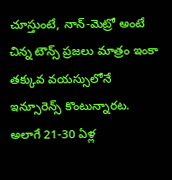చూస్తుంటే, నాన్-మెట్రో అంటే చిన్న టౌన్స్ ప్రజలు మాత్రం ఇంకా తక్కువ వయస్సులోనే ఇన్సూరెన్స్ కొంటున్నారట. అలాగే 21-30 ఏళ్ల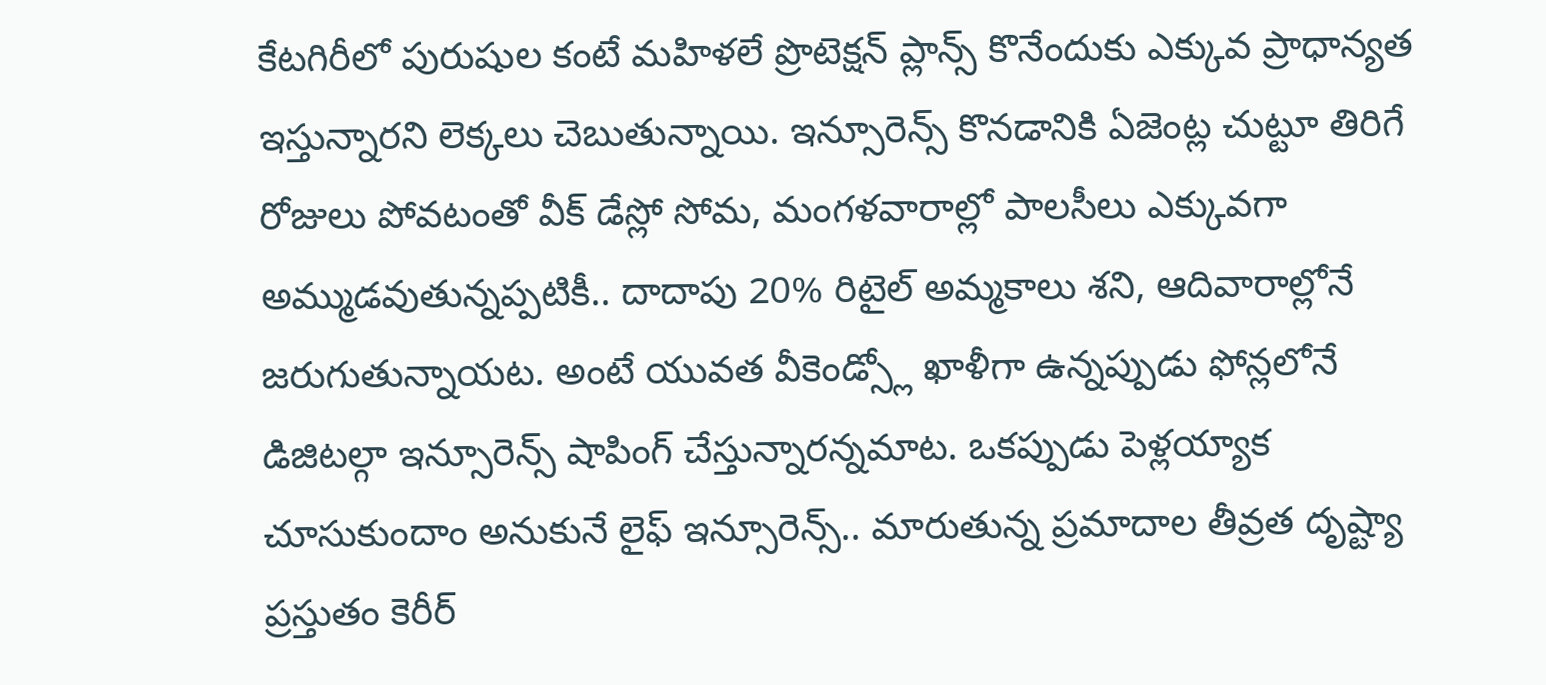కేటగిరీలో పురుషుల కంటే మహిళలే ప్రొటెక్షన్ ప్లాన్స్ కొనేందుకు ఎక్కువ ప్రాధాన్యత ఇస్తున్నారని లెక్కలు చెబుతున్నాయి. ఇన్సూరెన్స్ కొనడానికి ఏజెంట్ల చుట్టూ తిరిగే రోజులు పోవటంతో వీక్ డేస్లో సోమ, మంగళవారాల్లో పాలసీలు ఎక్కువగా అమ్ముడవుతున్నప్పటికీ.. దాదాపు 20% రిటైల్ అమ్మకాలు శని, ఆదివారాల్లోనే జరుగుతున్నాయట. అంటే యువత వీకెండ్స్లో ఖాళీగా ఉన్నప్పుడు ఫోన్లలోనే డిజిటల్గా ఇన్సూరెన్స్ షాపింగ్ చేస్తున్నారన్నమాట. ఒకప్పుడు పెళ్లయ్యాక చూసుకుందాం అనుకునే లైఫ్ ఇన్సూరెన్స్.. మారుతున్న ప్రమాదాల తీవ్రత దృష్ట్యా ప్రస్తుతం కెరీర్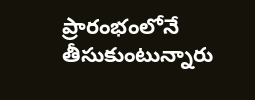ప్రారంభంలోనే తీసుకుంటున్నారు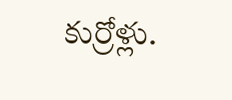కుర్రోళ్లు.